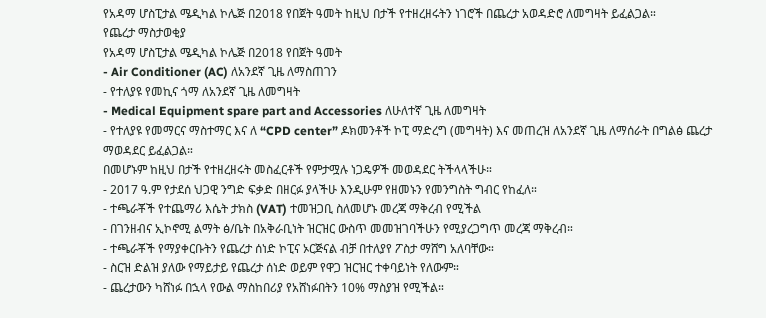የአዳማ ሆስፒታል ሜዲካል ኮሌጅ በ2018 የበጀት ዓመት ከዚህ በታች የተዘረዘሩትን ነገሮች በጨረታ አወዳድሮ ለመግዛት ይፈልጋል።
የጨረታ ማስታወቂያ
የአዳማ ሆስፒታል ሜዲካል ኮሌጅ በ2018 የበጀት ዓመት
- Air Conditioner (AC) ለአንደኛ ጊዜ ለማስጠገን
- የተለያዩ የመኪና ጎማ ለአንደኛ ጊዜ ለመግዛት
- Medical Equipment spare part and Accessories ለሁለተኛ ጊዜ ለመግዛት
- የተለያዩ የመማርና ማስተማር እና ለ “CPD center” ዶክመንቶች ኮፒ ማድረግ (መግዛት) እና መጠረዝ ለአንደኛ ጊዜ ለማሰራት በግልፅ ጨረታ ማወዳደር ይፈልጋል።
በመሆኑም ከዚህ በታች የተዘረዘሩት መስፈርቶች የምታሟሉ ነጋዴዎች መወዳደር ትችላላችሁ።
- 2017 ዓ.ም የታደሰ ህጋዊ ንግድ ፍቃድ በዘርፉ ያላችሁ እንዲሁም የዘመኑን የመንግስት ግብር የከፈለ።
- ተጫራቾች የተጨማሪ እሴት ታክስ (VAT) ተመዝጋቢ ስለመሆኑ መረጃ ማቅረብ የሚችል
- በገንዘብና ኢኮኖሚ ልማት ፅ/ቤት በአቅራቢነት ዝርዝር ውስጥ መመዝገባችሁን የሚያረጋግጥ መረጃ ማቅረብ።
- ተጫራቾች የማያቀርቡትን የጨረታ ሰነድ ኮፒና ኦርጅናል ብቻ በተለያየ ፖስታ ማሸግ አለባቸው።
- ስርዝ ድልዝ ያለው የማይታይ የጨረታ ሰነድ ወይም የዋጋ ዝርዝር ተቀባይነት የለውም።
- ጨረታውን ካሸነፉ በኋላ የውል ማስከበሪያ የአሸነፉበትን 10% ማስያዝ የሚችል።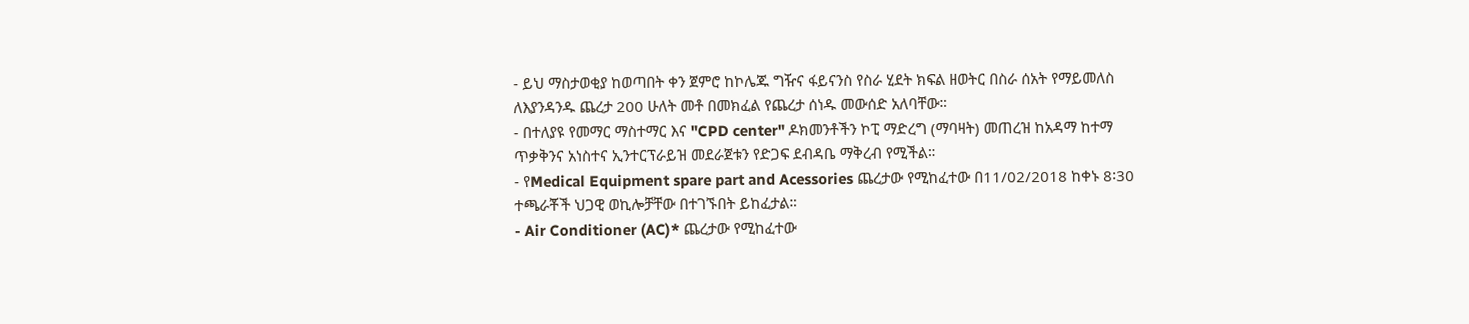- ይህ ማስታወቂያ ከወጣበት ቀን ጀምሮ ከኮሌጁ ግዥና ፋይናንስ የስራ ሂደት ክፍል ዘወትር በስራ ሰአት የማይመለስ ለእያንዳንዱ ጨረታ 200 ሁለት መቶ በመክፈል የጨረታ ሰነዱ መውሰድ አለባቸው።
- በተለያዩ የመማር ማስተማር እና "CPD center" ዶክመንቶችን ኮፒ ማድረግ (ማባዛት) መጠረዝ ከአዳማ ከተማ ጥቃቅንና አነስተና ኢንተርፕራይዝ መደራጀቱን የድጋፍ ደብዳቤ ማቅረብ የሚችል።
- የMedical Equipment spare part and Acessories ጨረታው የሚከፈተው በ11/02/2018 ከቀኑ 8፡30 ተጫራቾች ህጋዊ ወኪሎቻቸው በተገኙበት ይከፈታል።
- Air Conditioner (AC)* ጨረታው የሚከፈተው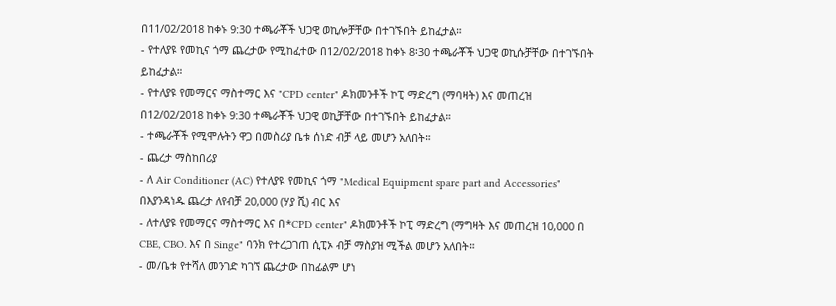በ11/02/2018 ከቀኑ 9:30 ተጫራቾች ህጋዊ ወኪሎቻቸው በተገኙበት ይከፈታል።
- የተለያዩ የመኪና ጎማ ጨረታው የሚከፈተው በ12/02/2018 ከቀኑ 8፡30 ተጫራቾች ህጋዊ ወኪሱቻቸው በተገኙበት ይከፈታል።
- የተለያዩ የመማርና ማስተማር እና "CPD center" ዶክመንቶች ኮፒ ማድረግ (ማባዛት) እና መጠረዝ በ12/02/2018 ከቀኑ 9:30 ተጫራቾች ህጋዊ ወኪቻቸው በተገኙበት ይከፈታል።
- ተጫራቾች የሚሞሉትን ዋጋ በመስሪያ ቤቱ ሰነድ ብቻ ላይ መሆን አለበት።
- ጨረታ ማስከበሪያ
- ለ Air Conditioner (AC) የተለያዩ የመኪና ጎማ "Medical Equipment spare part and Accessories" በእያንዳነዱ ጨረታ ለየብቻ 20,000 (ሃያ ሺ) ብር እና
- ለተለያዩ የመማርና ማስተማር እና በ*CPD center" ዶክመንቶች ኮፒ ማድረግ (ማግዛት እና መጠረዝ 10,000 በ CBE, CBO. እና በ Singe" ባንክ የተረጋገጠ ሲፒኦ ብቻ ማስያዝ ሚችል መሆን አለበት።
- መ/ቤቱ የተሻለ መንገድ ካገኘ ጨረታው በከፊልም ሆነ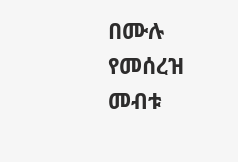በሙሉ የመሰረዝ መብቱ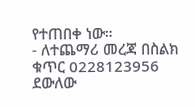የተጠበቀ ነው።
- ለተጨማሪ መረጃ በስልክ ቁጥር 0228123956 ደውለው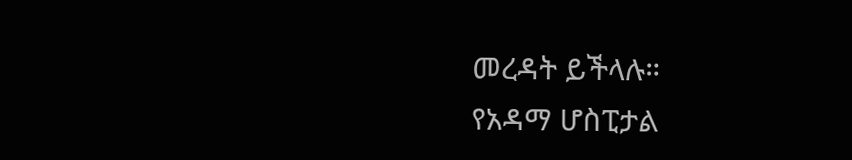መረዳት ይችላሉ።
የአዳማ ሆስፒታል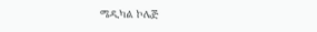ሜዲካል ኮሌጅ